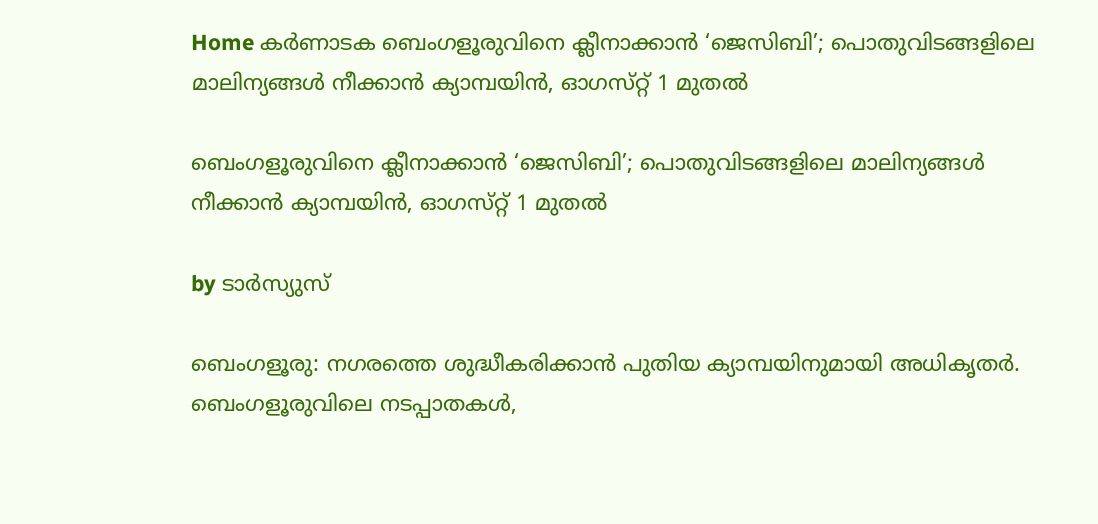Home കർണാടക ബെംഗളൂരുവിനെ ക്ലീനാക്കാൻ ‘ജെസിബി’; പൊതുവിടങ്ങളിലെ മാലിന്യങ്ങള്‍ നീക്കാൻ ക്യാമ്പയിൻ, ഓഗസ്‌റ്റ് 1 മുതല്‍

ബെംഗളൂരുവിനെ ക്ലീനാക്കാൻ ‘ജെസിബി’; പൊതുവിടങ്ങളിലെ മാലിന്യങ്ങള്‍ നീക്കാൻ ക്യാമ്പയിൻ, ഓഗസ്‌റ്റ് 1 മുതല്‍

by ടാർസ്യുസ്

ബെംഗളൂരു: നഗരത്തെ ശുദ്ധീകരിക്കാൻ പുതിയ ക്യാമ്പയിനുമായി അധികൃതർ. ബെംഗളൂരുവിലെ നടപ്പാതകള്‍,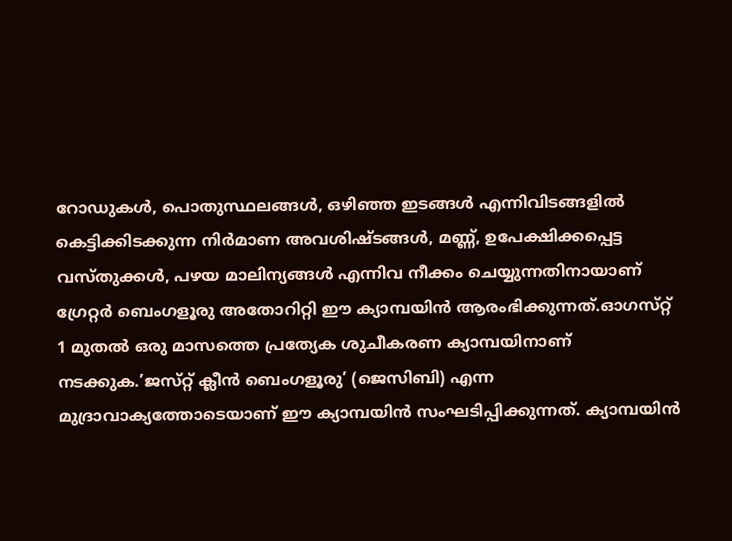റോഡുകള്‍, പൊതുസ്ഥലങ്ങള്‍, ഒഴിഞ്ഞ ഇടങ്ങള്‍ എന്നിവിടങ്ങളില്‍ കെട്ടിക്കിടക്കുന്ന നിർമാണ അവശിഷ്‌ടങ്ങള്‍, മണ്ണ്, ഉപേക്ഷിക്കപ്പെട്ട വസ്‌തുക്കള്‍, പഴയ മാലിന്യങ്ങള്‍ എന്നിവ നീക്കം ചെയ്യുന്നതിനായാണ് ഗ്രേറ്റർ ബെംഗളൂരു അതോറിറ്റി ഈ ക്യാമ്പയിൻ ആരംഭിക്കുന്നത്.ഓഗസ്‌റ്റ് 1 മുതല്‍ ഒരു മാസത്തെ പ്രത്യേക ശുചീകരണ ക്യാമ്പയിനാണ് നടക്കുക.’ജസ്‌റ്റ് ക്ലീൻ ബെംഗളൂരു’ (ജെസിബി) എന്ന മുദ്രാവാക്യത്തോടെയാണ് ഈ ക്യാമ്പയിൻ സംഘടിപ്പിക്കുന്നത്. ക്യാമ്പയിൻ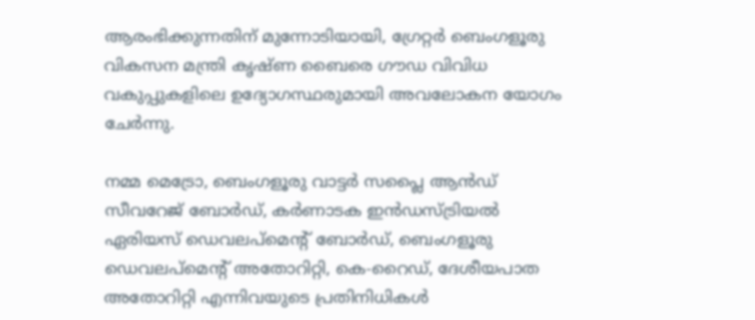ആരംഭിക്കുന്നതിന് മുന്നോടിയായി, ഗ്രേറ്റർ ബെംഗളൂരു വികസന മന്ത്രി കൃഷ്‌ണ ബൈരെ ഗൗഡ വിവിധ വകുപ്പുകളിലെ ഉദ്യോഗസ്ഥരുമായി അവലോകന യോഗം ചേർന്നു.

നമ്മ മെട്രോ, ബെംഗളൂരു വാട്ടർ സപ്ലൈ ആൻഡ് സീവറേജ് ബോർഡ്, കർണാടക ഇൻഡസ്ട്രിയല്‍ ഏരിയസ് ഡെവലപ്‌മെന്റ് ബോർഡ്, ബെംഗളൂരു ഡെവലപ്‌മെന്റ് അതോറിറ്റി, കെ-റൈഡ്, ദേശീയപാത അതോറിറ്റി എന്നിവയുടെ പ്രതിനിധികള്‍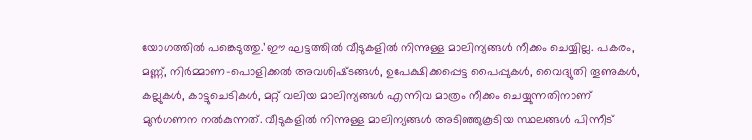യോഗത്തില്‍ പങ്കെടുത്തു.’ഈ ഘട്ടത്തില്‍ വീടുകളില്‍ നിന്നുള്ള മാലിന്യങ്ങള്‍ നീക്കം ചെയ്യില്ല. പകരം, മണ്ണ്, നിർമ്മാണ-പൊളിക്കല്‍ അവശിഷ്‌ടങ്ങള്‍, ഉപേക്ഷിക്കപ്പെട്ട പൈപ്പുകള്‍, വൈദ്യുതി തൂണുകള്‍, കല്ലുകള്‍, കാട്ടുചെടികള്‍, മറ്റ് വലിയ മാലിന്യങ്ങള്‍ എന്നിവ മാത്രം നീക്കം ചെയ്യുന്നതിനാണ് മുൻഗണന നല്‍കുന്നത്. വീടുകളില്‍ നിന്നുള്ള മാലിന്യങ്ങള്‍ അടിഞ്ഞുകൂടിയ സ്ഥലങ്ങള്‍ പിന്നീട്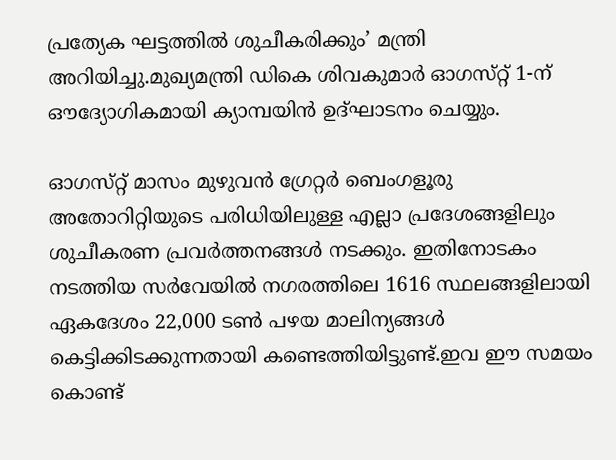പ്രത്യേക ഘട്ടത്തില്‍ ശുചീകരിക്കും’ മന്ത്രി അറിയിച്ചു.മുഖ്യമന്ത്രി ഡികെ ശിവകുമാർ ഓഗസ്‌റ്റ് 1-ന് ഔദ്യോഗികമായി ക്യാമ്പയിൻ ഉദ്ഘാടനം ചെയ്യും.

ഓഗസ്‌റ്റ് മാസം മുഴുവൻ ഗ്രേറ്റർ ബെംഗളൂരു അതോറിറ്റിയുടെ പരിധിയിലുള്ള എല്ലാ പ്രദേശങ്ങളിലും ശുചീകരണ പ്രവർത്തനങ്ങള്‍ നടക്കും. ഇതിനോടകം നടത്തിയ സർവേയില്‍ നഗരത്തിലെ 1616 സ്ഥലങ്ങളിലായി ഏകദേശം 22,000 ടണ്‍ പഴയ മാലിന്യങ്ങള്‍ കെട്ടിക്കിടക്കുന്നതായി കണ്ടെത്തിയിട്ടുണ്ട്.ഇവ ഈ സമയം കൊണ്ട്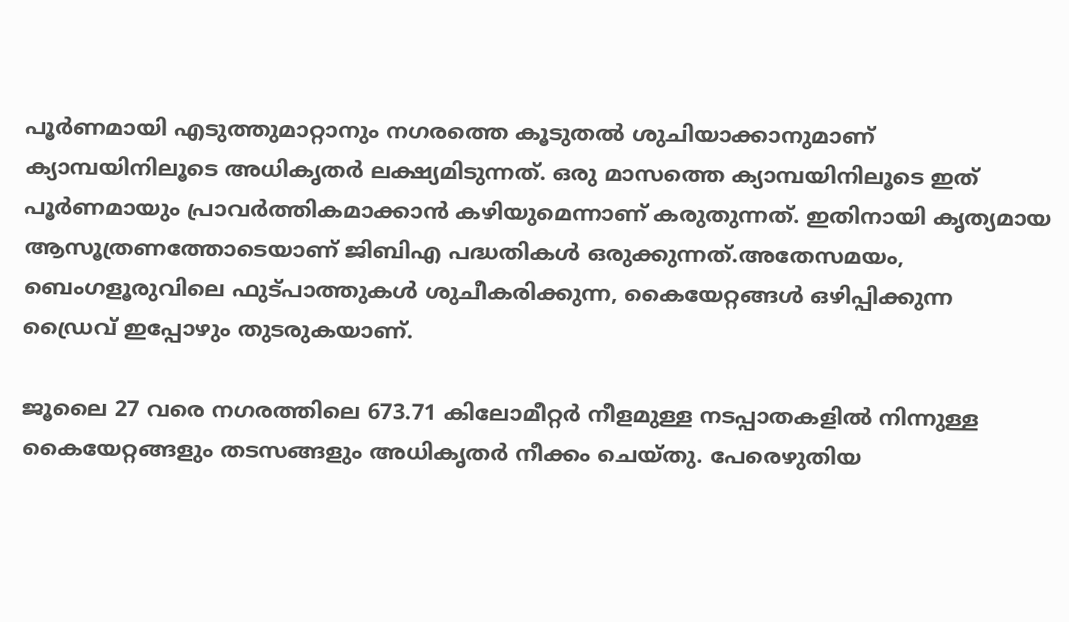പൂർണമായി എടുത്തുമാറ്റാനും നഗരത്തെ കൂടുതല്‍ ശുചിയാക്കാനുമാണ് ക്യാമ്പയിനിലൂടെ അധികൃതർ ലക്ഷ്യമിടുന്നത്. ഒരു മാസത്തെ ക്യാമ്പയിനിലൂടെ ഇത് പൂർണമായും പ്രാവർത്തികമാക്കാൻ കഴിയുമെന്നാണ് കരുതുന്നത്. ഇതിനായി കൃത്യമായ ആസൂത്രണത്തോടെയാണ് ജിബിഎ പദ്ധതികള്‍ ഒരുക്കുന്നത്.അതേസമയം, ബെംഗളൂരുവിലെ ഫുട്‌പാത്തുകള്‍ ശുചീകരിക്കുന്ന, കൈയേറ്റങ്ങള്‍ ഒഴിപ്പിക്കുന്ന ഡ്രൈവ് ഇപ്പോഴും തുടരുകയാണ്.

ജൂലൈ 27 വരെ നഗരത്തിലെ 673.71 കിലോമീറ്റർ നീളമുള്ള നടപ്പാതകളില്‍ നിന്നുള്ള കൈയേറ്റങ്ങളും തടസങ്ങളും അധികൃതർ നീക്കം ചെയ്‌തു. പേരെഴുതിയ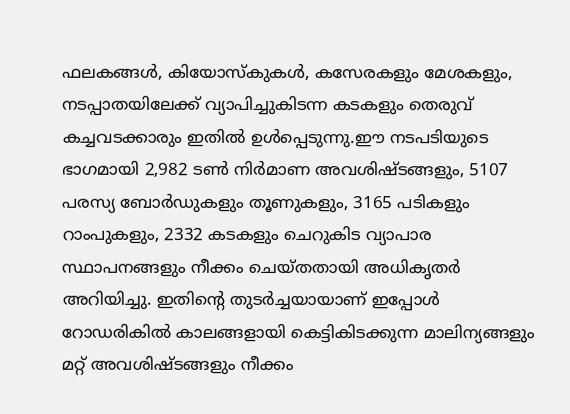ഫലകങ്ങള്‍, കിയോസ്‌കുകള്‍, കസേരകളും മേശകളും, നടപ്പാതയിലേക്ക് വ്യാപിച്ചുകിടന്ന കടകളും തെരുവ് കച്ചവടക്കാരും ഇതില്‍ ഉള്‍പ്പെടുന്നു.ഈ നടപടിയുടെ ഭാഗമായി 2,982 ടണ്‍ നിർമാണ അവശിഷ്‌ടങ്ങളും, 5107 പരസ്യ ബോർഡുകളും തൂണുകളും, 3165 പടികളും റാംപുകളും, 2332 കടകളും ചെറുകിട വ്യാപാര സ്ഥാപനങ്ങളും നീക്കം ചെയ്‌തതായി അധികൃതർ അറിയിച്ചു. ഇതിന്റെ തുടർച്ചയായാണ് ഇപ്പോള്‍ റോഡരികില്‍ കാലങ്ങളായി കെട്ടികിടക്കുന്ന മാലിന്യങ്ങളും മറ്റ് അവശിഷ്‌ടങ്ങളും നീക്കം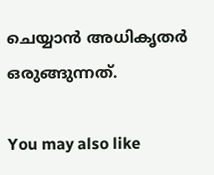ചെയ്യാൻ അധികൃതർ ഒരുങ്ങുന്നത്.

You may also like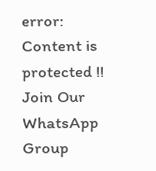error: Content is protected !!
Join Our WhatsApp Group